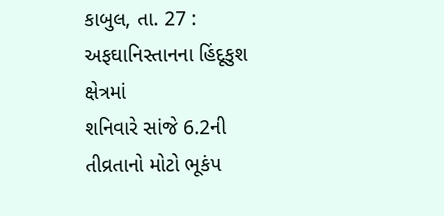કાબુલ, તા. 27 : અફઘાનિસ્તાનના હિંદૂકુશ ક્ષેત્રમાં
શનિવારે સાંજે 6.2ની તીવ્રતાનો મોટો ભૂકંપ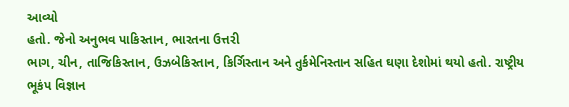આવ્યો
હતો. જેનો અનુભવ પાકિસ્તાન, ભારતના ઉત્તરી
ભાગ, ચીન, તાજિકિસ્તાન, ઉઝબેકિસ્તાન, કિર્ગિસ્તાન અને તુર્કમેનિસ્તાન સહિત ઘણા દેશોમાં થયો હતો. રાષ્ટ્રીય
ભૂકંપ વિજ્ઞાન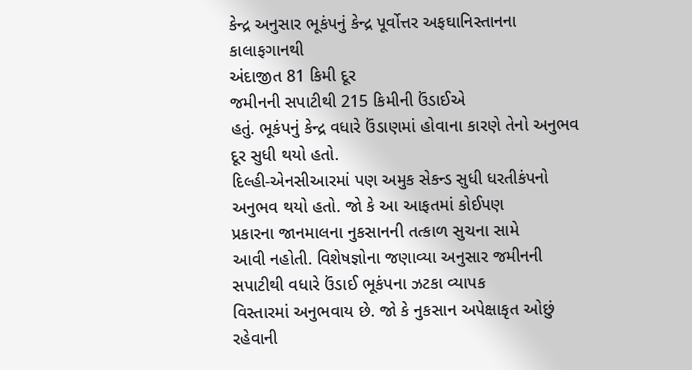કેન્દ્ર અનુસાર ભૂકંપનું કેન્દ્ર પૂર્વોત્તર અફઘાનિસ્તાનના કાલાફગાનથી
અંદાજીત 81 કિમી દૂર
જમીનની સપાટીથી 215 કિમીની ઉંડાઈએ
હતું. ભૂકંપનું કેન્દ્ર વધારે ઉંડાણમાં હોવાના કારણે તેનો અનુભવ દૂર સુધી થયો હતો.
દિલ્હી-એનસીઆરમાં પણ અમુક સેકન્ડ સુધી ધરતીકંપનો અનુભવ થયો હતો. જો કે આ આફતમાં કોઈપણ
પ્રકારના જાનમાલના નુકસાનની તત્કાળ સુચના સામે
આવી નહોતી. વિશેષજ્ઞોના જણાવ્યા અનુસાર જમીનની સપાટીથી વધારે ઉંડાઈ ભૂકંપના ઝટકા વ્યાપક
વિસ્તારમાં અનુભવાય છે. જો કે નુકસાન અપેક્ષાકૃત ઓછું રહેવાની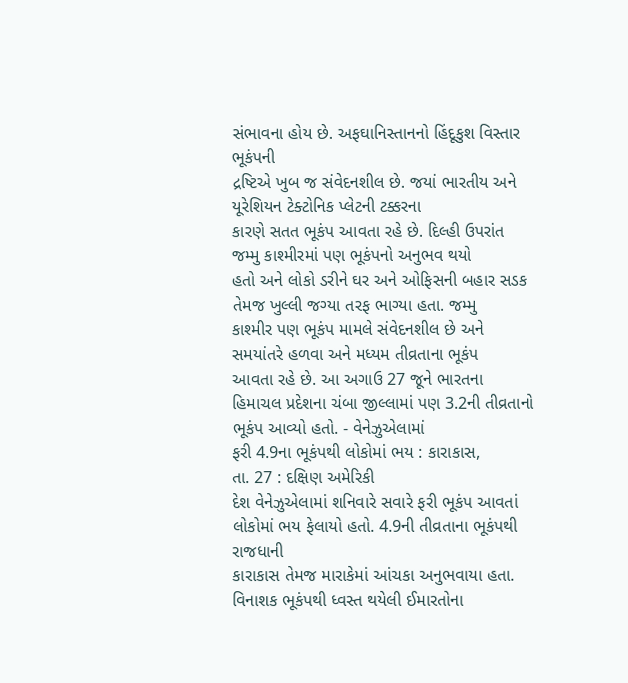સંભાવના હોય છે. અફઘાનિસ્તાનનો હિંદૂકુશ વિસ્તાર ભૂકંપની
દ્રષ્ટિએ ખુબ જ સંવેદનશીલ છે. જયાં ભારતીય અને યૂરેશિયન ટેક્ટોનિક પ્લેટની ટક્કરના
કારણે સતત ભૂકંપ આવતા રહે છે. દિલ્હી ઉપરાંત જમ્મુ કાશ્મીરમાં પણ ભૂકંપનો અનુભવ થયો
હતો અને લોકો ડરીને ઘર અને ઓફિસની બહાર સડક તેમજ ખુલ્લી જગ્યા તરફ ભાગ્યા હતા. જમ્મુ
કાશ્મીર પણ ભૂકંપ મામલે સંવેદનશીલ છે અને સમયાંતરે હળવા અને મધ્યમ તીવ્રતાના ભૂકંપ
આવતા રહે છે. આ અગાઉ 27 જૂને ભારતના
હિમાચલ પ્રદેશના ચંબા જીલ્લામાં પણ 3.2ની તીવ્રતાનો ભૂકંપ આવ્યો હતો. - વેનેઝુએલામાં
ફરી 4.9ના ભૂકંપથી લોકોમાં ભય : કારાકાસ,
તા. 27 : દક્ષિણ અમેરિકી
દેશ વેનેઝુએલામાં શનિવારે સવારે ફરી ભૂકંપ આવતાં લોકોમાં ભય ફેલાયો હતો. 4.9ની તીવ્રતાના ભૂકંપથી રાજધાની
કારાકાસ તેમજ મારાકેમાં આંચકા અનુભવાયા હતા. વિનાશક ભૂકંપથી ધ્વસ્ત થયેલી ઈમારતોના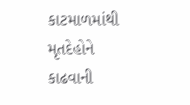કાટમાળમાંથી મૃતદેહોને કાઢવાની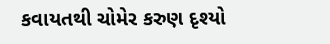કવાયતથી ચોમેર કરુણ દૃશ્યો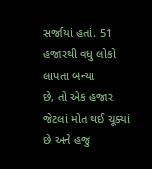સર્જાયાં હતાં. 51 હજારથી વધુ લોકો લાપતા બન્યા
છે, તો એક હજાર જેટલાં મોત થઈ ચૂક્યાં છે અને હજુ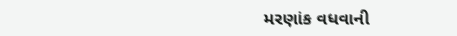મરણાંક વધવાની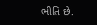ભીતિ છે.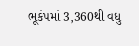ભૂકંપમાં 3,360થી વધુ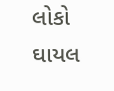લોકો ઘાયલ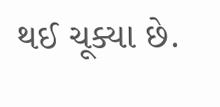થઈ ચૂક્યા છે.